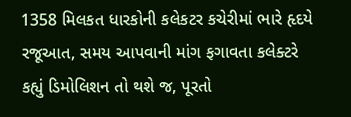1358 મિલકત ધારકોની કલેકટર કચેરીમાં ભારે હૃદયે રજૂઆત, સમય આપવાની માંગ ફગાવતા કલેક્ટરે કહ્યું ડિમોલિશન તો થશે જ, પૂરતો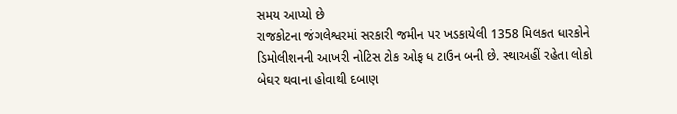સમય આપ્યો છે
રાજકોટના જંગલેશ્વરમાં સરકારી જમીન પર ખડકાયેલી 1358 મિલકત ધારકોને ડિમોલીશનની આખરી નોટિસ ટોક ઓફ ધ ટાઉન બની છે. સ્થાઅહીં રહેતા લોકો બેઘર થવાના હોવાથી દબાણ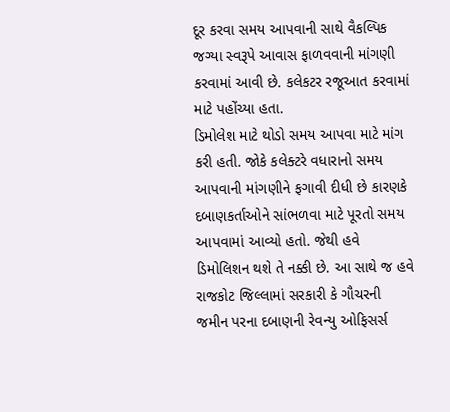દૂર કરવા સમય આપવાની સાથે વૈકલ્પિક જગ્યા સ્વરૂપે આવાસ ફાળવવાની માંગણી કરવામાં આવી છે. કલેકટર રજૂઆત કરવામાં માટે પહોંચ્યા હતા.
ડિમોલેશ માટે થોડો સમય આપવા માટે માંગ કરી હતી. જોકે કલેક્ટરે વધારાનો સમય આપવાની માંગણીને ફગાવી દીધી છે કારણકે દબાણકર્તાઓને સાંભળવા માટે પૂરતો સમય આપવામાં આવ્યો હતો. જેથી હવે ડિમોલિશન થશે તે નક્કી છે. આ સાથે જ હવે રાજકોટ જિલ્લામાં સરકારી કે ગૌચરની જમીન પરના દબાણની રેવન્યુ ઓફિસર્સ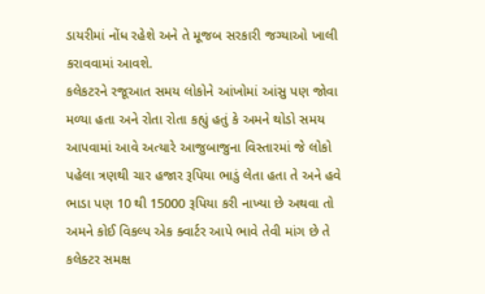ડાયરીમાં નોંધ રહેશે અને તે મૂજબ સરકારી જગ્યાઓ ખાલી કરાવવામાં આવશે.
કલેકટરને રજૂઆત સમય લોકોને આંખોમાં આંસુ પણ જોવા મળ્યા હતા અને રોતા રોતા કહ્યું હતું કે અમને થોડો સમય આપવામાં આવે અત્યારે આજુબાજુના વિસ્તારમાં જે લોકો પહેલા ત્રણથી ચાર હજાર રૂપિયા ભાડું લેતા હતા તે અને હવે ભાડા પણ 10 થી 15000 રૂપિયા કરી નાખ્યા છે અથવા તો અમને કોઈ વિકલ્પ એક ક્વાર્ટર આપે ભાવે તેવી માંગ છે તે કલેક્ટર સમક્ષ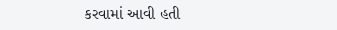કરવામાં આવી હતી